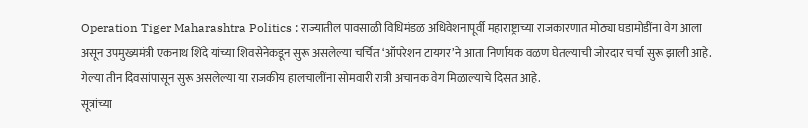Operation Tiger Maharashtra Politics : राज्यातील पावसाळी विधिमंडळ अधिवेशनापूर्वी महाराष्ट्राच्या राजकारणात मोठ्या घडामोडींना वेग आला असून उपमुख्यमंत्री एकनाथ शिंदे यांच्या शिवसेनेकडून सुरू असलेल्या चर्चित ‘ऑपरेशन टायगर’ने आता निर्णायक वळण घेतल्याची जोरदार चर्चा सुरू झाली आहे.
गेल्या तीन दिवसांपासून सुरू असलेल्या या राजकीय हालचालींना सोमवारी रात्री अचानक वेग मिळाल्याचे दिसत आहे.
सूत्रांच्या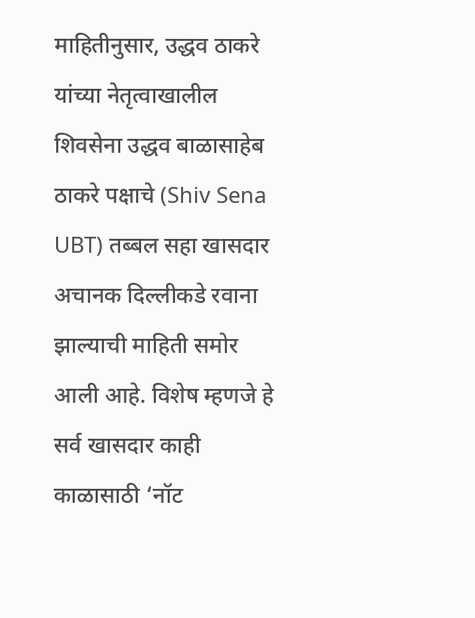माहितीनुसार, उद्धव ठाकरे यांच्या नेतृत्वाखालील शिवसेना उद्धव बाळासाहेब ठाकरे पक्षाचे (Shiv Sena UBT) तब्बल सहा खासदार अचानक दिल्लीकडे रवाना झाल्याची माहिती समोर आली आहे. विशेष म्हणजे हे सर्व खासदार काही काळासाठी ‘नॉट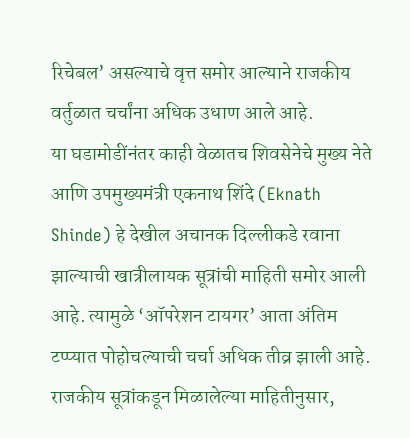रिचेबल’ असल्याचे वृत्त समोर आल्याने राजकीय वर्तुळात चर्चांना अधिक उधाण आले आहे.
या घडामोडींनंतर काही वेळातच शिवसेनेचे मुख्य नेते आणि उपमुख्यमंत्री एकनाथ शिंदे (Eknath Shinde) हे देखील अचानक दिल्लीकडे रवाना झाल्याची खात्रीलायक सूत्रांची माहिती समोर आली आहे. त्यामुळे ‘ऑपरेशन टायगर’ आता अंतिम टप्प्यात पोहोचल्याची चर्चा अधिक तीव्र झाली आहे.
राजकीय सूत्रांकडून मिळालेल्या माहितीनुसार,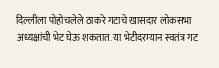दिल्लीला पोहोचलेले ठाकरे गटाचे खासदार लोकसभा अध्यक्षांची भेट घेऊ शकतात. या भेटीदरम्यान स्वतंत्र गट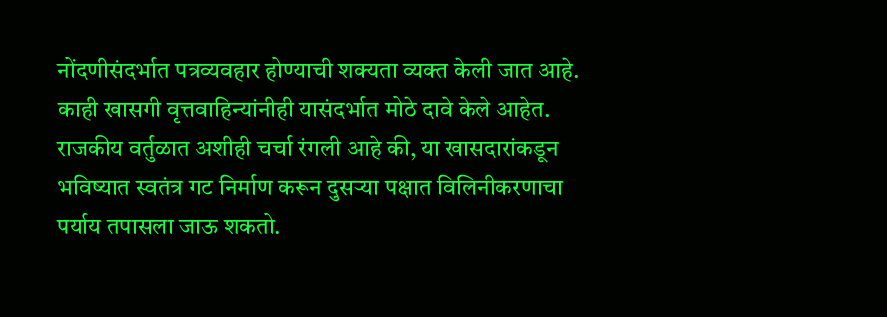नोंदणीसंदर्भात पत्रव्यवहार होण्याची शक्यता व्यक्त केली जात आहे. काही खासगी वृत्तवाहिन्यांनीही यासंदर्भात मोठे दावे केले आहेत.
राजकीय वर्तुळात अशीही चर्चा रंगली आहे की, या खासदारांकडून भविष्यात स्वतंत्र गट निर्माण करून दुसऱ्या पक्षात विलिनीकरणाचा पर्याय तपासला जाऊ शकतो.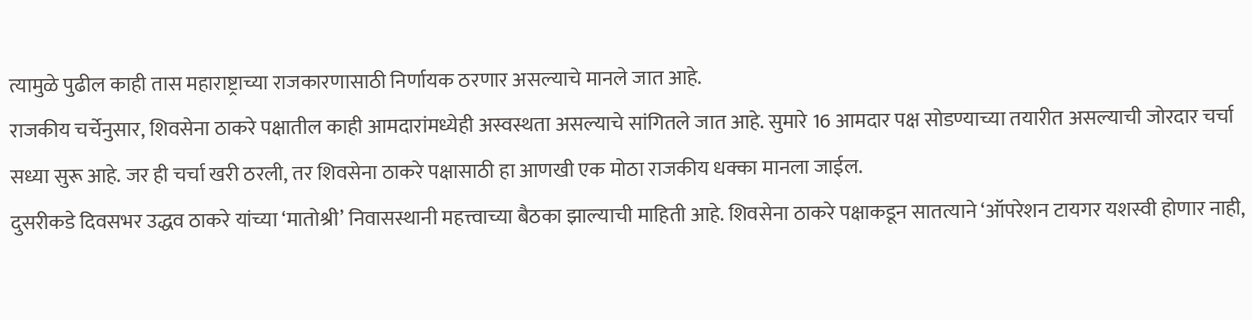त्यामुळे पुढील काही तास महाराष्ट्राच्या राजकारणासाठी निर्णायक ठरणार असल्याचे मानले जात आहे.
राजकीय चर्चेनुसार, शिवसेना ठाकरे पक्षातील काही आमदारांमध्येही अस्वस्थता असल्याचे सांगितले जात आहे. सुमारे 16 आमदार पक्ष सोडण्याच्या तयारीत असल्याची जोरदार चर्चा सध्या सुरू आहे. जर ही चर्चा खरी ठरली, तर शिवसेना ठाकरे पक्षासाठी हा आणखी एक मोठा राजकीय धक्का मानला जाईल.
दुसरीकडे दिवसभर उद्धव ठाकरे यांच्या ‘मातोश्री’ निवासस्थानी महत्त्वाच्या बैठका झाल्याची माहिती आहे. शिवसेना ठाकरे पक्षाकडून सातत्याने ‘ऑपरेशन टायगर यशस्वी होणार नाही,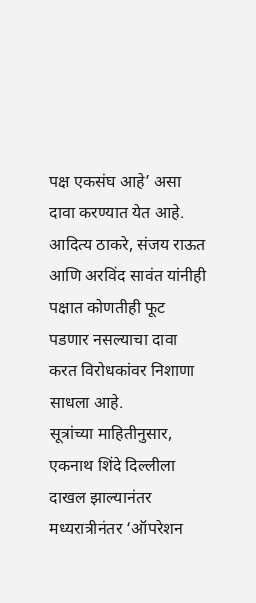पक्ष एकसंघ आहे’ असा दावा करण्यात येत आहे. आदित्य ठाकरे, संजय राऊत आणि अरविंद सावंत यांनीही पक्षात कोणतीही फूट पडणार नसल्याचा दावा करत विरोधकांवर निशाणा साधला आहे.
सूत्रांच्या माहितीनुसार, एकनाथ शिंदे दिल्लीला दाखल झाल्यानंतर मध्यरात्रीनंतर ‘ऑपरेशन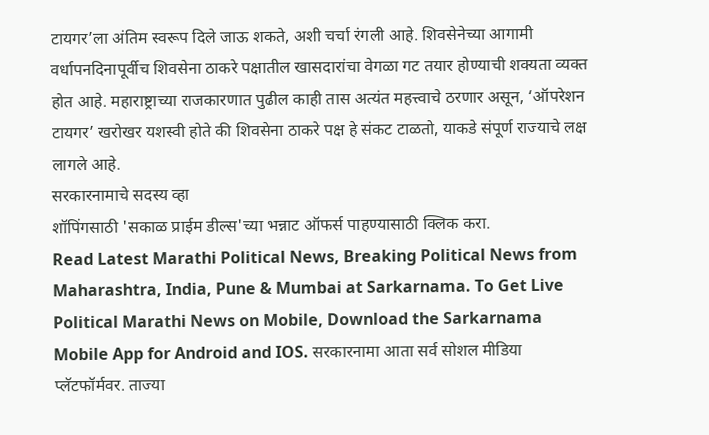टायगर’ला अंतिम स्वरूप दिले जाऊ शकते, अशी चर्चा रंगली आहे. शिवसेनेच्या आगामी वर्धापनदिनापूर्वीच शिवसेना ठाकरे पक्षातील खासदारांचा वेगळा गट तयार होण्याची शक्यता व्यक्त होत आहे. महाराष्ट्राच्या राजकारणात पुढील काही तास अत्यंत महत्त्वाचे ठरणार असून, ‘ऑपरेशन टायगर’ खरोखर यशस्वी होते की शिवसेना ठाकरे पक्ष हे संकट टाळतो, याकडे संपूर्ण राज्याचे लक्ष लागले आहे.
सरकारनामाचे सदस्य व्हा
शॉपिंगसाठी 'सकाळ प्राईम डील्स'च्या भन्नाट ऑफर्स पाहण्यासाठी क्लिक करा.
Read Latest Marathi Political News, Breaking Political News from Maharashtra, India, Pune & Mumbai at Sarkarnama. To Get Live Political Marathi News on Mobile, Download the Sarkarnama Mobile App for Android and IOS. सरकारनामा आता सर्व सोशल मीडिया प्लॅटफॉर्मवर. ताज्या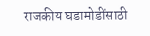राजकीय घडामोडींसाठी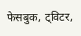फेसबुक, ट्विटर,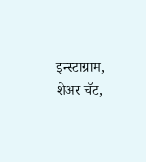इन्स्टाग्राम, शेअर चॅट,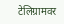टेलिग्रामवर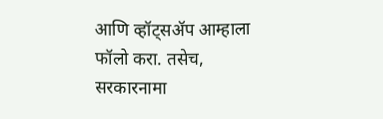आणि व्हॉट्सॲप आम्हाला फॉलो करा. तसेच, सरकारनामा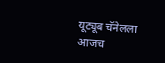यूट्यूब चॅनेलला आजच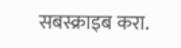सबस्क्राइब करा.